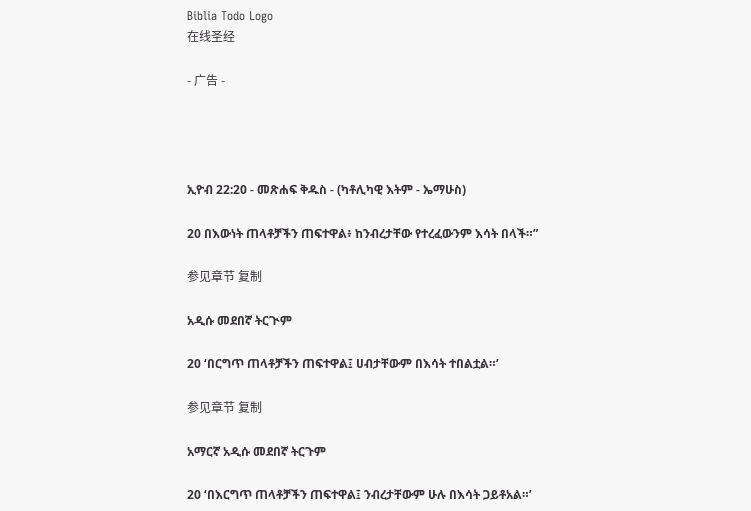Biblia Todo Logo
在线圣经

- 广告 -




ኢዮብ 22:20 - መጽሐፍ ቅዱስ - (ካቶሊካዊ እትም - ኤማሁስ)

20 በእውነት ጠላቶቻችን ጠፍተዋል፥ ከንብረታቸው የተረፈውንም እሳት በላች።”

参见章节 复制

አዲሱ መደበኛ ትርጒም

20 ‘በርግጥ ጠላቶቻችን ጠፍተዋል፤ ሀብታቸውም በእሳት ተበልቷል።’

参见章节 复制

አማርኛ አዲሱ መደበኛ ትርጉም

20 ‘በእርግጥ ጠላቶቻችን ጠፍተዋል፤ ንብረታቸውም ሁሉ በእሳት ጋይቶአል።’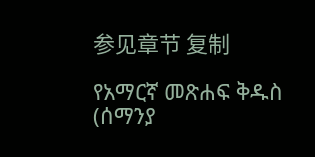参见章节 复制

የአማርኛ መጽሐፍ ቅዱስ (ሰማንያ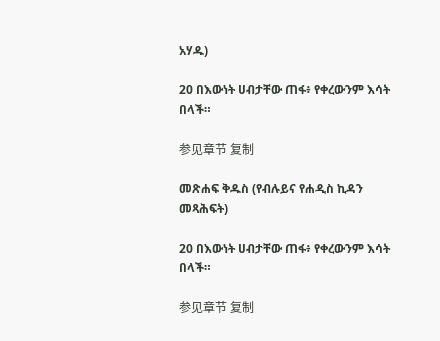አሃዱ)

20 በእውነት ሀብታቸው ጠፋ፥ የቀረውንም እሳት በላች።

参见章节 复制

መጽሐፍ ቅዱስ (የብሉይና የሐዲስ ኪዳን መጻሕፍት)

20 በእውነት ሀብታቸው ጠፋ፥ የቀረውንም እሳት በላች።

参见章节 复制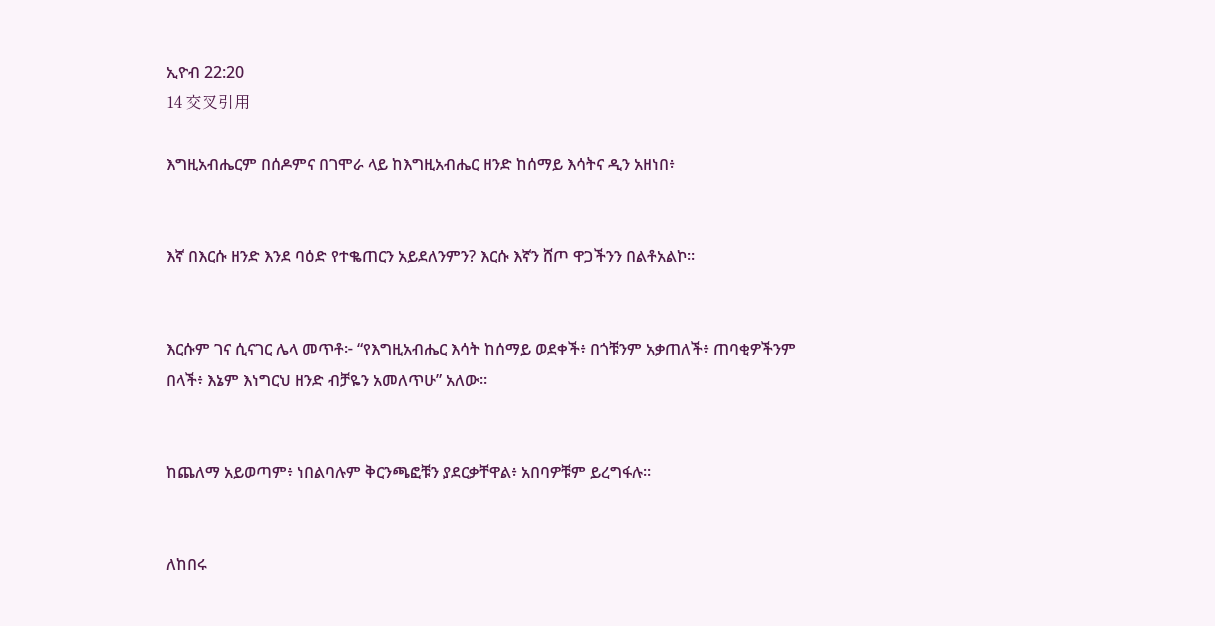ኢዮብ 22:20
14 交叉引用

እግዚአብሔርም በሰዶምና በገሞራ ላይ ከእግዚአብሔር ዘንድ ከሰማይ እሳትና ዲን አዘነበ፥


እኛ በእርሱ ዘንድ እንደ ባዕድ የተቈጠርን አይደለንምን? እርሱ እኛን ሸጦ ዋጋችንን በልቶአልኮ።


እርሱም ገና ሲናገር ሌላ መጥቶ፦ “የእግዚአብሔር እሳት ከሰማይ ወደቀች፥ በጎቹንም አቃጠለች፥ ጠባቂዎችንም በላች፥ እኔም እነግርህ ዘንድ ብቻዬን አመለጥሁ” አለው።


ከጨለማ አይወጣም፥ ነበልባሉም ቅርንጫፎቹን ያደርቃቸዋል፥ አበባዎቹም ይረግፋሉ።


ለከበሩ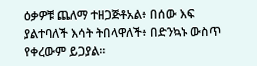ዕቃዎቹ ጨለማ ተዘጋጅቶአል፥ በሰው እፍ ያልተባለች እሳት ትበላዋለች፥ በድንኳኑ ውስጥ የቀረውም ይጋያል።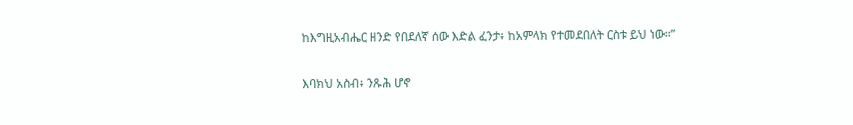ከእግዚአብሔር ዘንድ የበደለኛ ሰው እድል ፈንታ፥ ከአምላክ የተመደበለት ርስቱ ይህ ነው።”


እባክህ አስብ፥ ንጹሕ ሆኖ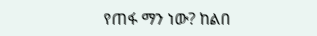የጠፋ ማን ነው? ከልበ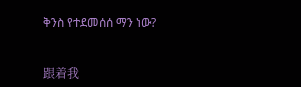ቅንስ የተደመሰሰ ማን ነው?


跟着我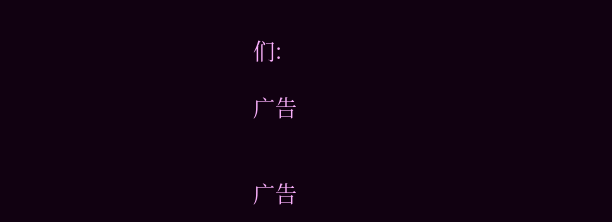们:

广告


广告